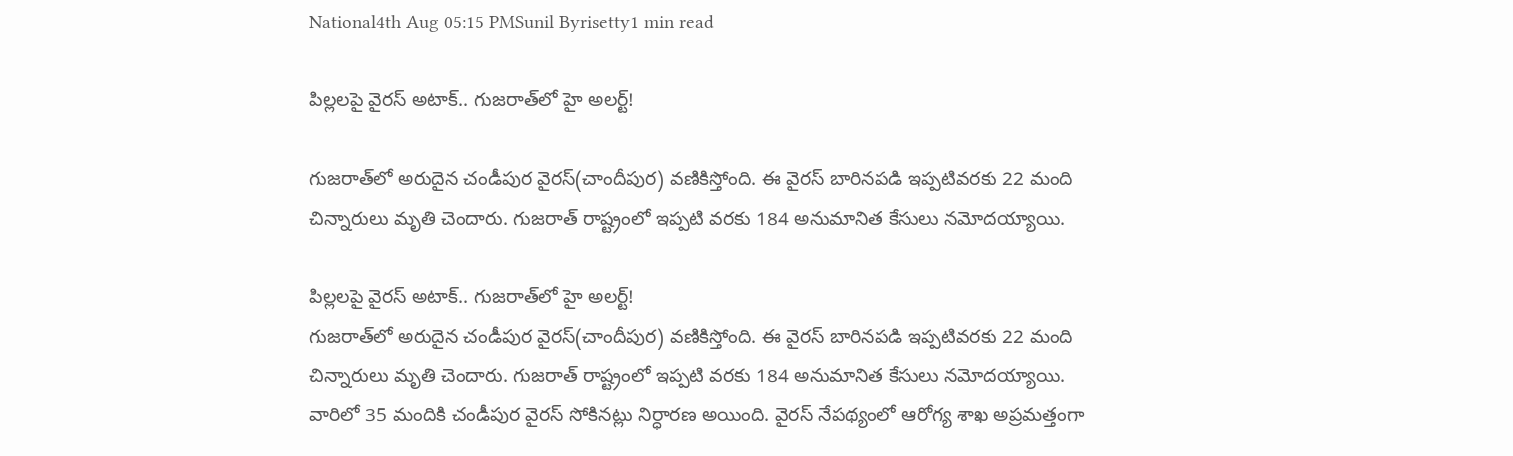National4th Aug 05:15 PMSunil Byrisetty1 min read

పిల్లలపై వైరస్ అటాక్.. గుజరాత్‌లో హై అలర్ట్!

గుజరాత్‌లో అరుదైన చండీపుర వైరస్(చాందీపుర) వణికిస్తోంది. ఈ వైరస్ బారినపడి ఇప్పటివరకు 22 మంది చిన్నారులు మృతి చెందారు. గుజరాత్ రాష్ట్రంలో ఇప్పటి వరకు 184 అనుమానిత కేసులు నమోదయ్యాయి.

పిల్లలపై వైరస్ అటాక్.. గుజరాత్‌లో హై అలర్ట్!
గుజరాత్‌లో అరుదైన చండీపుర వైరస్(చాందీపుర) వణికిస్తోంది. ఈ వైరస్ బారినపడి ఇప్పటివరకు 22 మంది చిన్నారులు మృతి చెందారు. గుజరాత్ రాష్ట్రంలో ఇప్పటి వరకు 184 అనుమానిత కేసులు నమోదయ్యాయి. వారిలో 35 మందికి చండీపుర వైరస్ సోకినట్లు నిర్ధారణ అయింది. వైరస్ నేపథ్యంలో ఆరోగ్య శాఖ అప్రమత్తంగా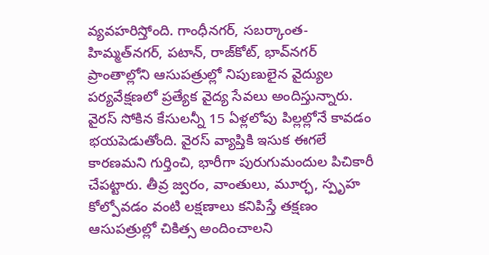వ్యవహరిస్తోంది. గాంధీనగర్, సబర్కాంత-హిమ్మత్‌నగర్, పటాన్, రాజ్‌కోట్, భావ్‌నగర్ ప్రాంతాల్లోని ఆసుపత్రుల్లో నిపుణులైన వైద్యుల పర్యవేక్షణలో ప్రత్యేక వైద్య సేవలు అందిస్తున్నారు. వైరస్ సోకిన కేసులన్నీ 15 ఏళ్లలోపు పిల్లల్లోనే కావడం భయపెడుతోంది. వైరస్‌ వ్యాప్తికి ఇసుక ఈగలే కారణమని గుర్తించి, భారీగా పురుగుమందుల పిచికారీ చేపట్టారు. తీవ్ర జ్వరం, వాంతులు, మూర్ఛ, స్పృహ కోల్పోవడం వంటి లక్షణాలు కనిపిస్తే తక్షణం ఆసుపత్రుల్లో చికిత్స అందించాలని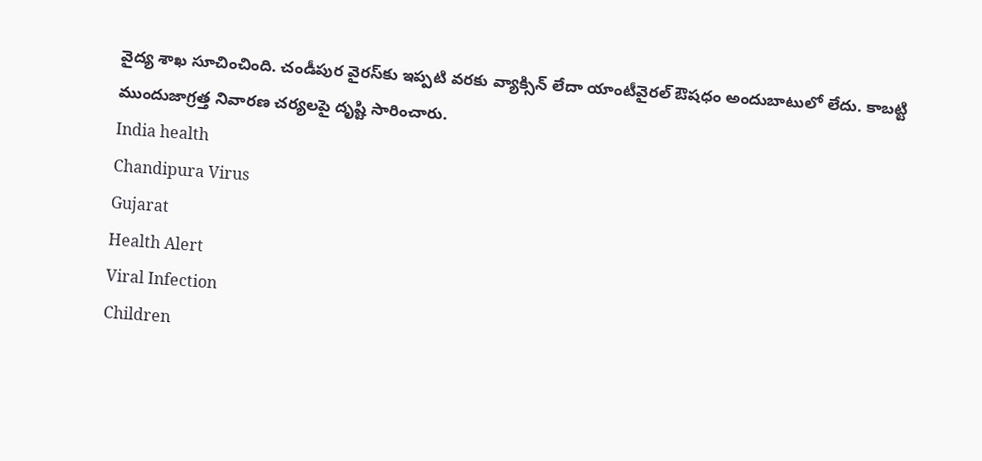వైద్య శాఖ సూచించింది. చండీపుర వైరస్‌కు ఇప్పటి వరకు వ్యాక్సిన్ లేదా యాంటీవైరల్ ఔషధం అందుబాటులో లేదు. కాబట్టి ముందుజాగ్రత్త నివారణ చర్యలపై దృష్టి సారించారు.
India health
Chandipura Virus
Gujarat
Health Alert
Viral Infection
Children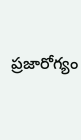ప్రజారోగ్యం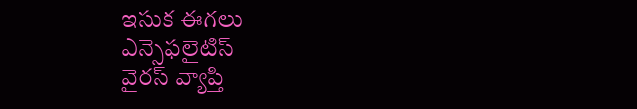ఇసుక ఈగలు
ఎన్సెఫలైటిస్
వైరస్ వ్యాప్తి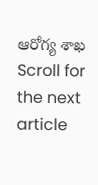ఆరోగ్య శాఖ
Scroll for the next article